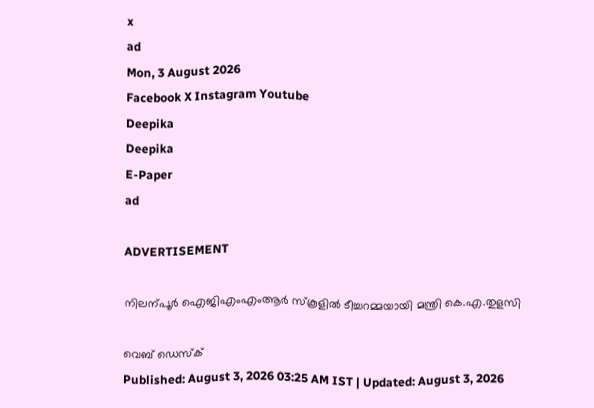x
ad
Mon, 3 August 2026
Facebook X Instagram Youtube
Deepika
Deepika
E-Paper
ad

ADVERTISEMENT

നിലന്പൂർ ഐജിഎംഎംആർ സ്കൂളിൽ ടീച്ചറമ്മയായി മന്ത്രി കെ.എ.തുളസി

വെബ് ഡെസ്ക്
Published: August 3, 2026 03:25 AM IST | Updated: August 3, 2026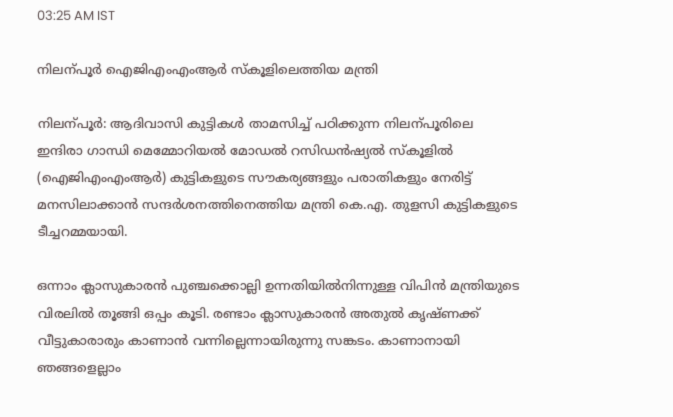03:25 AM IST

നിലന്പൂർ ഐജിഎംഎംആർ സ്കൂളിലെത്തിയ മന്ത്രി

നിലന്പൂർ: ആദിവാസി കുട്ടികൾ താമസിച്ച് പഠിക്കുന്ന നിലന്പൂരിലെ ഇന്ദിരാ ഗാന്ധി മെമ്മോറിയൽ മോഡൽ റസിഡൻഷ്യൽ സ്കൂളിൽ (ഐജിഎംഎംആർ) കുട്ടികളുടെ സൗകര്യങ്ങളും പരാതികളും നേരിട്ട് മനസിലാക്കാൻ സന്ദർശനത്തിനെത്തിയ മന്ത്രി കെ.എ. തുളസി കുട്ടികളുടെ ടീച്ചറമ്മയായി.

ഒന്നാം ക്ലാസുകാരൻ പുഞ്ചക്കൊല്ലി ഉന്നതിയിൽനിന്നുള്ള വിപിൻ മന്ത്രിയുടെ വിരലിൽ തൂങ്ങി ഒപ്പം കൂടി. രണ്ടാം ക്ലാസുകാരൻ അതുൽ കൃഷ്ണക്ക് വീട്ടുകാരാരും കാണാൻ വന്നില്ലെന്നായിരുന്നു സങ്കടം. കാണാനായി ഞങ്ങളെല്ലാം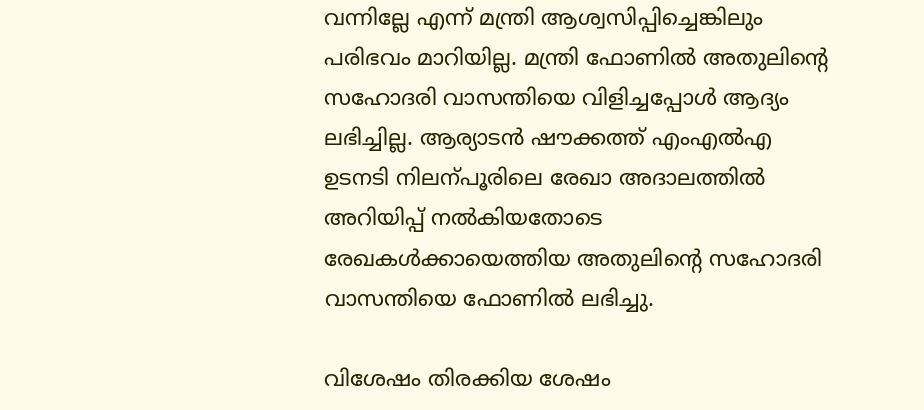വന്നില്ലേ എന്ന് മന്ത്രി ആശ്വസിപ്പിച്ചെങ്കിലും പരിഭവം മാറിയില്ല. മന്ത്രി ഫോണിൽ അതുലിന്‍റെ സഹോദരി വാസന്തിയെ വിളിച്ചപ്പോൾ ആദ്യം ലഭിച്ചില്ല. ആര്യാടൻ ഷൗക്കത്ത് എംഎൽഎ ഉടനടി നിലന്പൂരിലെ രേഖാ അദാലത്തിൽ അറിയിപ്പ് നൽകിയതോടെ രേഖകൾക്കായെത്തിയ അതുലിന്‍റെ സഹോദരി വാസന്തിയെ ഫോണിൽ ലഭിച്ചു.

വിശേഷം തിരക്കിയ ശേഷം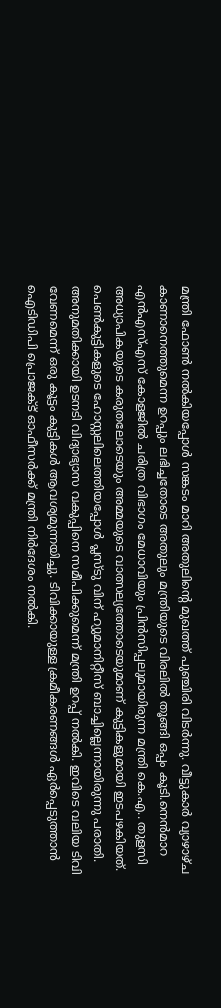മന്ത്രി ഫോണ്‍ നൽകിയപ്പോൾ സങ്കടം മാറി അതുലിന്‍റെ മുഖത്ത് പുഞ്ചിരി വിടർന്നു. വീട്ടുകാർ വ്യാഴാഴ്ച കാണാനെത്തുമെന്ന ഉറപ്പും ലഭിച്ചതോടെ അതുലും മന്ത്രിയുടെ വിരലിൽ തൂങ്ങി ഒപ്പം കൂടി.നെൻമാറ എൻഎസ്എസ് കോളജിൽ ചരിത്ര വിഭാഗം മേധാവിയും പ്രിൻസിപ്പലുമായിരുന്ന മന്ത്രി കെ.എ.. തുളസി അധ്യാപികയുടെ കരുതലോടെയും അമ്മയുടെ വാത്സല്യത്തോടെയുമാണ് കുട്ടികളുമായി ഇടപഴകിയത്. പെണ്‍കുട്ടികളുടെ ഹോസ്റ്റലിലെത്തിയപ്പോൾ പ്ലസ്ടു വിന് ഹ്യുമാനിറ്റീസ് ബാച്ചില്ലെന്നായിരുന്നു പരാതി. അനുമതിക്കായി ഉടനടി വിദ്യാഭ്യാസ വകുപ്പിനെ സമീപിക്കുമെന്ന് മന്ത്രി ഉറപ്പ് നൽകി. ഇവിടെ വലിയ ടിവി വേണമെന്ന് ഒരു കൂട്ടം കുട്ടികൾ ആവശ്യമുന്നയിച്ചു. ടിവിക്കായുള്ള ക്രമീകരണങ്ങൾ ഏർപ്പെടുത്താൻ ഐടിഡിപി പ്രൊജക്ട് ഓഫീസർക്ക് മന്ത്രി നിർദേശം നൽകി.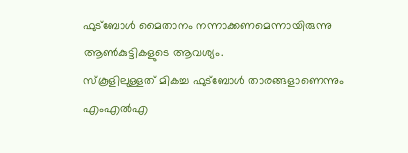ഫുട്ബോൾ മൈതാനം നന്നാക്കണമെന്നായിരുന്നു ആണ്‍കുട്ടികളുടെ ആവശ്യം.
സ്കൂളിലുള്ളത് മികച്ച ഫുട്ബോൾ താരങ്ങളാണെന്നും എംഎൽഎ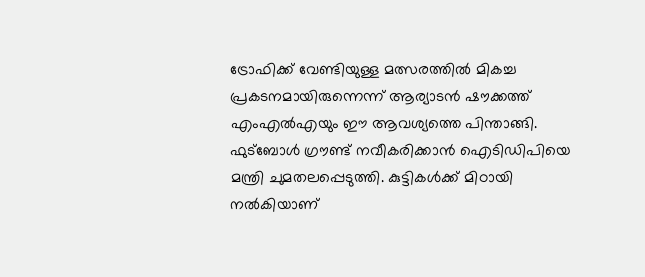ട്രോഫിക്ക് വേണ്ടിയുള്ള മത്സരത്തിൽ മികച്ച പ്രകടനമായിരുന്നെന്ന് ആര്യാടൻ ഷൗക്കത്ത് എംഎൽഎയും ഈ ആവശ്യത്തെ പിന്താങ്ങി. ഫുട്ബോൾ ഗ്രൗണ്ട് നവീകരിക്കാൻ ഐടിഡിപിയെ മന്ത്രി ചുമതലപ്പെടുത്തി. കുട്ടികൾക്ക് മിഠായി നൽകിയാണ്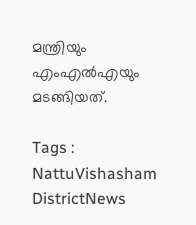മന്ത്രിയും എംഎൽഎയും മടങ്ങിയത്.

Tags : NattuVishasham DistrictNews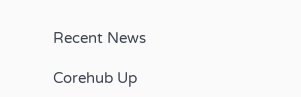Recent News

Corehub Up